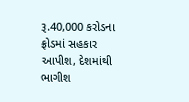રૂ.40,000 કરોડના ફ્રોડમાં સહકાર આપીશ, દેશમાંથી ભાગીશ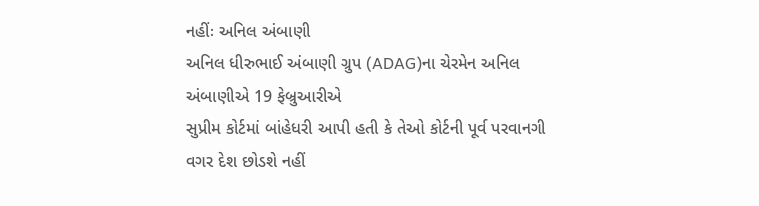નહીંઃ અનિલ અંબાણી
અનિલ ધીરુભાઈ અંબાણી ગ્રુપ (ADAG)ના ચેરમેન અનિલ અંબાણીએ 19 ફેબ્રુઆરીએ
સુપ્રીમ કોર્ટમાં બાંહેધરી આપી હતી કે તેઓ કોર્ટની પૂર્વ પરવાનગી વગર દેશ છોડશે નહીં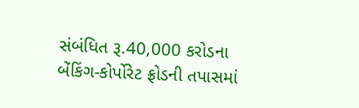સંબંધિત રૂ.40,000 કરોડના બેંકિંગ-કોર્પોરેટ ફ્રોડની તપાસમાં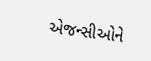એજન્સીઓને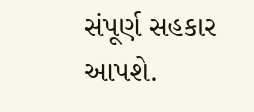સંપૂર્ણ સહકાર આપશે.